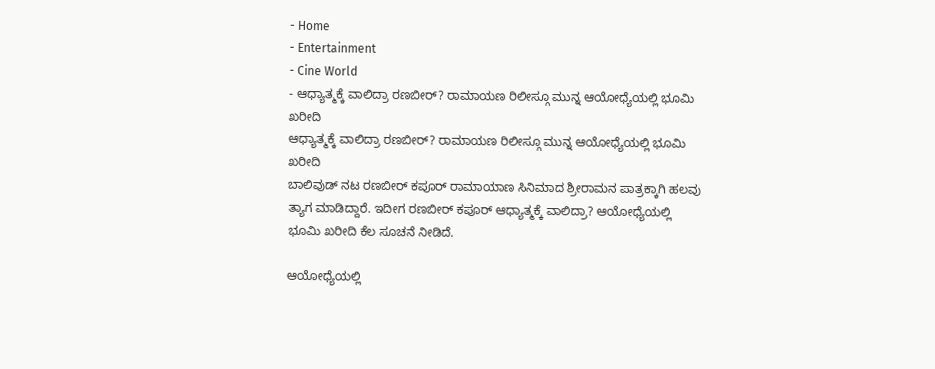- Home
- Entertainment
- Cine World
- ಆಧ್ಯಾತ್ಮಕ್ಕೆ ವಾಲಿದ್ರಾ ರಣಬೀರ್? ರಾಮಾಯಣ ರಿಲೀಸ್ಗೂ ಮುನ್ನ ಆಯೋಧ್ಯೆಯಲ್ಲಿ ಭೂಮಿ ಖರೀದಿ
ಆಧ್ಯಾತ್ಮಕ್ಕೆ ವಾಲಿದ್ರಾ ರಣಬೀರ್? ರಾಮಾಯಣ ರಿಲೀಸ್ಗೂ ಮುನ್ನ ಆಯೋಧ್ಯೆಯಲ್ಲಿ ಭೂಮಿ ಖರೀದಿ
ಬಾಲಿವುಡ್ ನಟ ರಣಬೀರ್ ಕಪೂರ್ ರಾಮಾಯಾಣ ಸಿನಿಮಾದ ಶ್ರೀರಾಮನ ಪಾತ್ರಕ್ಕಾಗಿ ಹಲವು ತ್ಯಾಗ ಮಾಡಿದ್ದಾರೆ. ಇದೀಗ ರಣಬೀರ್ ಕಪೂರ್ ಆಧ್ಯಾತ್ಮಕ್ಕೆ ವಾಲಿದ್ರಾ? ಆಯೋಧ್ಯೆಯಲ್ಲಿ ಭೂಮಿ ಖರೀದಿ ಕೆಲ ಸೂಚನೆ ನೀಡಿದೆ.

ಆಯೋಧ್ಯೆಯಲ್ಲಿ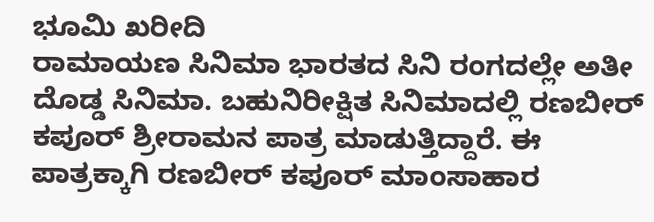ಭೂಮಿ ಖರೀದಿ
ರಾಮಾಯಣ ಸಿನಿಮಾ ಭಾರತದ ಸಿನಿ ರಂಗದಲ್ಲೇ ಅತೀ ದೊಡ್ಡ ಸಿನಿಮಾ. ಬಹುನಿರೀಕ್ಷಿತ ಸಿನಿಮಾದಲ್ಲಿ ರಣಬೀರ್ ಕಪೂರ್ ಶ್ರೀರಾಮನ ಪಾತ್ರ ಮಾಡುತ್ತಿದ್ದಾರೆ. ಈ ಪಾತ್ರಕ್ಕಾಗಿ ರಣಬೀರ್ ಕಪೂರ್ ಮಾಂಸಾಹಾರ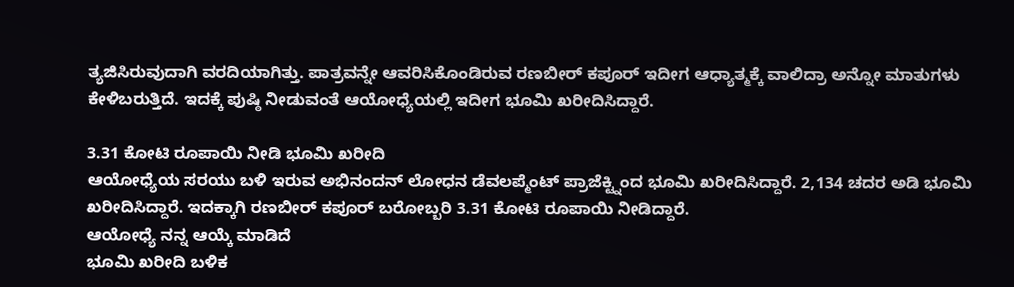ತ್ಯಜಿಸಿರುವುದಾಗಿ ವರದಿಯಾಗಿತ್ತು. ಪಾತ್ರವನ್ನೇ ಆವರಿಸಿಕೊಂಡಿರುವ ರಣಬೀರ್ ಕಪೂರ್ ಇದೀಗ ಆಧ್ಯಾತ್ಮಕ್ಕೆ ವಾಲಿದ್ರಾ ಅನ್ನೋ ಮಾತುಗಳು ಕೇಳಿಬರುತ್ತಿದೆ. ಇದಕ್ಕೆ ಪುಷ್ಠಿ ನೀಡುವಂತೆ ಆಯೋಧ್ಯೆಯಲ್ಲಿ ಇದೀಗ ಭೂಮಿ ಖರೀದಿಸಿದ್ದಾರೆ.

3.31 ಕೋಟಿ ರೂಪಾಯಿ ನೀಡಿ ಭೂಮಿ ಖರೀದಿ
ಆಯೋಧ್ಯೆಯ ಸರಯು ಬಳಿ ಇರುವ ಅಭಿನಂದನ್ ಲೋಧನ ಡೆವಲಪ್ಮೆಂಟ್ ಪ್ರಾಜೆಕ್ಟ್ನಿಂದ ಭೂಮಿ ಖರೀದಿಸಿದ್ದಾರೆ. 2,134 ಚದರ ಅಡಿ ಭೂಮಿ ಖರೀದಿಸಿದ್ದಾರೆ. ಇದಕ್ಕಾಗಿ ರಣಬೀರ್ ಕಪೂರ್ ಬರೋಬ್ಬರಿ 3.31 ಕೋಟಿ ರೂಪಾಯಿ ನೀಡಿದ್ದಾರೆ.
ಆಯೋಧ್ಯೆ ನನ್ನ ಆಯ್ಕೆ ಮಾಡಿದೆ
ಭೂಮಿ ಖರೀದಿ ಬಳಿಕ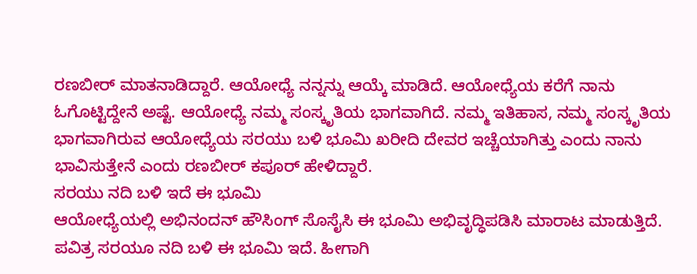ರಣಬೀರ್ ಮಾತನಾಡಿದ್ದಾರೆ. ಆಯೋಧ್ಯೆ ನನ್ನನ್ನು ಆಯ್ಕೆ ಮಾಡಿದೆ. ಆಯೋಧ್ಯೆಯ ಕರೆಗೆ ನಾನು ಓಗೊಟ್ಟಿದ್ದೇನೆ ಅಷ್ಟೆ. ಆಯೋಧ್ಯೆ ನಮ್ಮ ಸಂಸ್ಕೃತಿಯ ಭಾಗವಾಗಿದೆ. ನಮ್ಮ ಇತಿಹಾಸ, ನಮ್ಮ ಸಂಸ್ಕೃತಿಯ ಭಾಗವಾಗಿರುವ ಆಯೋಧ್ಯೆಯ ಸರಯು ಬಳಿ ಭೂಮಿ ಖರೀದಿ ದೇವರ ಇಚ್ಚೆಯಾಗಿತ್ತು ಎಂದು ನಾನು ಭಾವಿಸುತ್ತೇನೆ ಎಂದು ರಣಬೀರ್ ಕಪೂರ್ ಹೇಳಿದ್ದಾರೆ.
ಸರಯು ನದಿ ಬಳಿ ಇದೆ ಈ ಭೂಮಿ
ಆಯೋಧ್ಯೆಯಲ್ಲಿ ಅಭಿನಂದನ್ ಹೌಸಿಂಗ್ ಸೊಸೈಸಿ ಈ ಭೂಮಿ ಅಭಿವೃದ್ಧಿಪಡಿಸಿ ಮಾರಾಟ ಮಾಡುತ್ತಿದೆ. ಪವಿತ್ರ ಸರಯೂ ನದಿ ಬಳಿ ಈ ಭೂಮಿ ಇದೆ. ಹೀಗಾಗಿ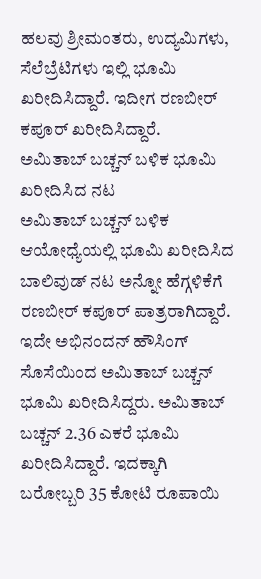ಹಲವು ಶ್ರೀಮಂತರು, ಉದ್ಯಮಿಗಳು, ಸೆಲೆಬ್ರೆಟಿಗಳು ಇಲ್ಲಿ ಭೂಮಿ ಖರೀದಿಸಿದ್ದಾರೆ. ಇದೀಗ ರಣಬೀರ್ ಕಪೂರ್ ಖರೀದಿಸಿದ್ದಾರೆ.
ಅಮಿತಾಬ್ ಬಚ್ಚನ್ ಬಳಿಕ ಭೂಮಿ ಖರೀದಿಸಿದ ನಟ
ಅಮಿತಾಬ್ ಬಚ್ಚನ್ ಬಳಿಕ ಆಯೋಧ್ಯೆಯಲ್ಲಿ ಭೂಮಿ ಖರೀದಿಸಿದ ಬಾಲಿವುಡ್ ನಟ ಅನ್ನೋ ಹೆಗ್ಗಳಿಕೆಗೆ ರಣಬೀರ್ ಕಪೂರ್ ಪಾತ್ರರಾಗಿದ್ದಾರೆ. ಇದೇ ಅಭಿನಂದನ್ ಹೌಸಿಂಗ್ ಸೊಸೆಯಿಂದ ಅಮಿತಾಬ್ ಬಚ್ಚನ್ ಭೂಮಿ ಖರೀದಿಸಿದ್ದರು. ಅಮಿತಾಬ್ ಬಚ್ಚನ್ 2.36 ಎಕರೆ ಭೂಮಿ ಖರೀದಿಸಿದ್ದಾರೆ. ಇದಕ್ಕಾಗಿ ಬರೋಬ್ಬರಿ 35 ಕೋಟಿ ರೂಪಾಯಿ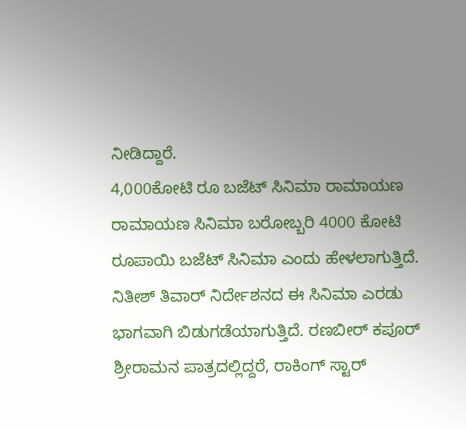ನೀಡಿದ್ದಾರೆ.
4,000ಕೋಟಿ ರೂ ಬಜೆಟ್ ಸಿನಿಮಾ ರಾಮಾಯಣ
ರಾಮಾಯಣ ಸಿನಿಮಾ ಬರೋಬ್ಬರಿ 4000 ಕೋಟಿ ರೂಪಾಯಿ ಬಜೆಟ್ ಸಿನಿಮಾ ಎಂದು ಹೇಳಲಾಗುತ್ತಿದೆ. ನಿತೀಶ್ ತಿವಾರ್ ನಿರ್ದೇಶನದ ಈ ಸಿನಿಮಾ ಎರಡು ಭಾಗವಾಗಿ ಬಿಡುಗಡೆಯಾಗುತ್ತಿದೆ. ರಣಬೀರ್ ಕಪೂರ್ ಶ್ರೀರಾಮನ ಪಾತ್ರದಲ್ಲಿದ್ದರೆ, ರಾಕಿಂಗ್ ಸ್ಟಾರ್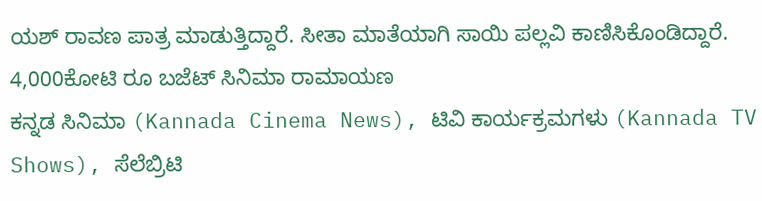ಯಶ್ ರಾವಣ ಪಾತ್ರ ಮಾಡುತ್ತಿದ್ದಾರೆ. ಸೀತಾ ಮಾತೆಯಾಗಿ ಸಾಯಿ ಪಲ್ಲವಿ ಕಾಣಿಸಿಕೊಂಡಿದ್ದಾರೆ.
4,000ಕೋಟಿ ರೂ ಬಜೆಟ್ ಸಿನಿಮಾ ರಾಮಾಯಣ
ಕನ್ನಡ ಸಿನಿಮಾ (Kannada Cinema News), ಟಿವಿ ಕಾರ್ಯಕ್ರಮಗಳು (Kannada TV Shows), ಸೆಲೆಬ್ರಿಟಿ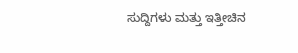ಸುದ್ದಿಗಳು ಮತ್ತು ಇತ್ತೀಚಿನ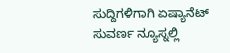ಸುದ್ದಿಗಳಿಗಾಗಿ ಏಷ್ಯಾನೆಟ್ ಸುವರ್ಣ ನ್ಯೂಸ್ನಲ್ಲಿ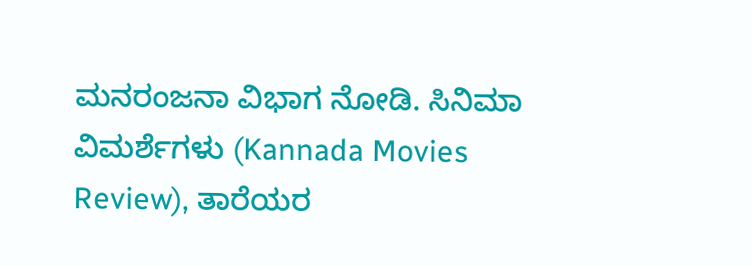ಮನರಂಜನಾ ವಿಭಾಗ ನೋಡಿ. ಸಿನಿಮಾ ವಿಮರ್ಶೆಗಳು (Kannada Movies Review), ತಾರೆಯರ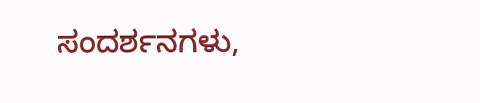ಸಂದರ್ಶನಗಳು,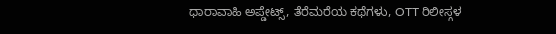ಧಾರಾವಾಹಿ ಅಪ್ಡೇಟ್ಸ್, ತೆರೆಮರೆಯ ಕಥೆಗಳು, OTT ರಿಲೀಸ್ಗಳ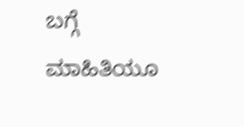ಬಗ್ಗೆ ಮಾಹಿತಿಯೂ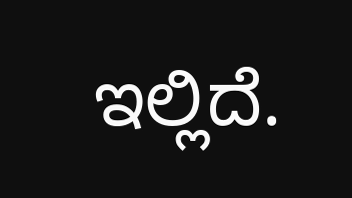ಇಲ್ಲಿದೆ.